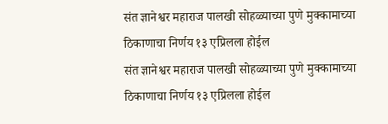संत ज्ञानेश्वर महाराज पालखी सोहळ्याच्या पुणे मुक्कामाच्या ठिकाणाचा निर्णय १३ एप्रिलला होईल
संत ज्ञानेश्वर महाराज पालखी सोहळ्याच्या पुणे मुक्कामाच्या ठिकाणाचा निर्णय १३ एप्रिलला होईल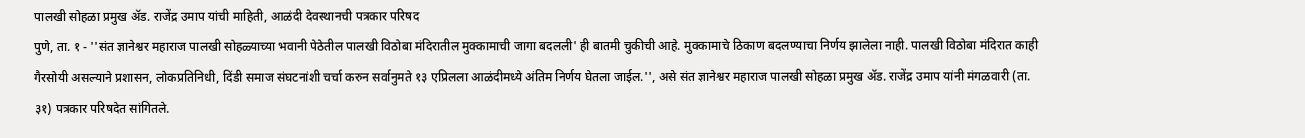पालखी सोहळा प्रमुख ॲड. राजेंद्र उमाप यांची माहिती, आळंदी देवस्थानची पत्रकार परिषद
पुणे, ता. १ - ''संत ज्ञानेश्वर महाराज पालखी सोहळ्याच्या भवानी पेठेतील पालखी विठोबा मंदिरातील मुक्कामाची जागा बदलली' ही बातमी चुकीची आहे. मुक्कामाचे ठिकाण बदलण्याचा निर्णय झालेला नाही. पालखी विठोबा मंदिरात काही गैरसोयी असल्याने प्रशासन, लोकप्रतिनिधी, दिंडी समाज संघटनांशी चर्चा करुन सर्वानुमते १३ एप्रिलला आळंदीमध्ये अंतिम निर्णय घेतला जाईल.'', असे संत ज्ञानेश्वर महाराज पालखी सोहळा प्रमुख ॲड. राजेंद्र उमाप यांनी मंगळवारी (ता. ३१) पत्रकार परिषदेत सांगितले.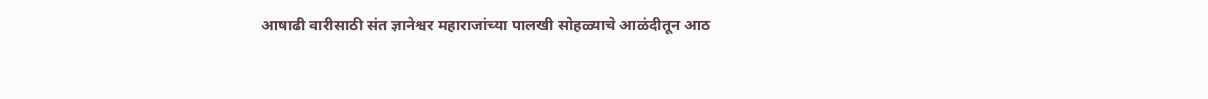आषाढी वारीसाठी संत ज्ञानेश्वर महाराजांच्या पालखी सोहळ्याचे आळंदीतून आठ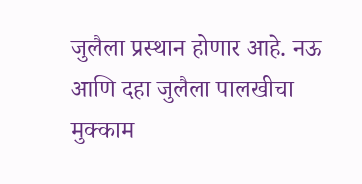जुलैला प्रस्थान होणार आहे. नऊ आणि दहा जुलैला पालखीचा मुक्काम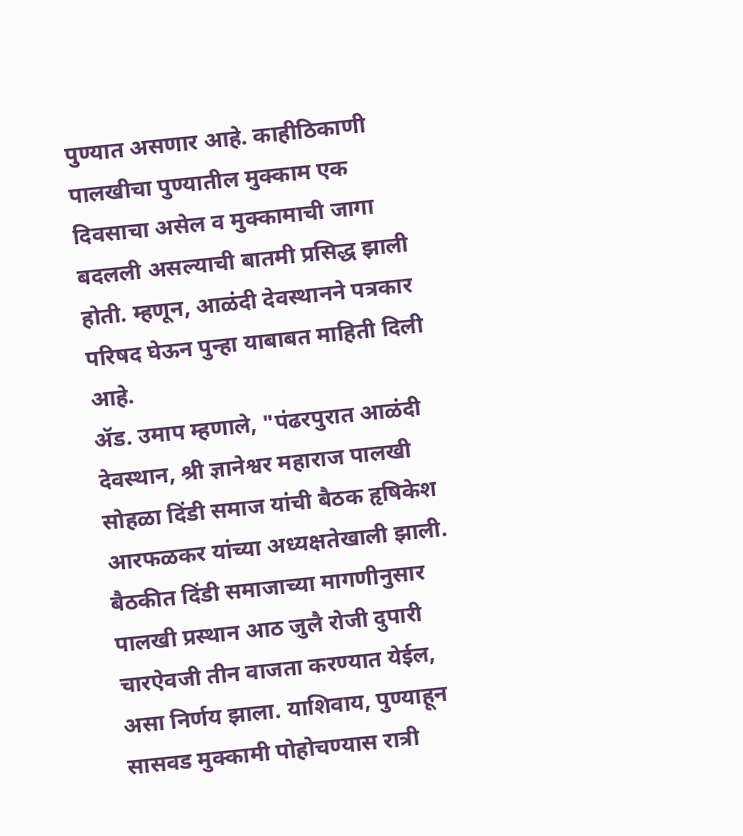पुण्यात असणार आहे. काहीठिकाणी पालखीचा पुण्यातील मुक्काम एक दिवसाचा असेल व मुक्कामाची जागा बदलली असल्याची बातमी प्रसिद्ध झाली होती. म्हणून, आळंदी देवस्थानने पत्रकार परिषद घेऊन पुन्हा याबाबत माहिती दिली आहे.
ॲड. उमाप म्हणाले, "पंढरपुरात आळंदी देवस्थान, श्री ज्ञानेश्वर महाराज पालखी सोहळा दिंडी समाज यांची बैठक हृषिकेश आरफळकर यांच्या अध्यक्षतेखाली झाली. बैठकीत दिंडी समाजाच्या मागणीनुसार पालखी प्रस्थान आठ जुलै रोजी दुपारी चारऐवजी तीन वाजता करण्यात येईल, असा निर्णय झाला. याशिवाय, पुण्याहून सासवड मुक्कामी पोहोचण्यास रात्री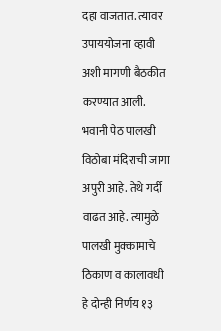दहा वाजतात. त्यावर उपाययोजना व्हावी अशी मागणी बैठकीत करण्यात आली. भवानी पेठ पालखी विठोबा मंदिराची जागा अपुरी आहे. तेथे गर्दी वाढत आहे. त्यामुळे पालखी मुक्कामाचे ठिकाण व कालावधी हे दोन्ही निर्णय १३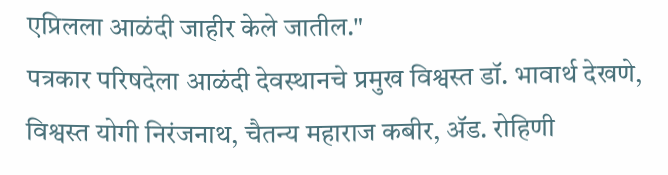एप्रिलला आळंदी जाहीर केले जातील."
पत्रकार परिषदेला आळंदी देवस्थानचे प्रमुख विश्वस्त डॉ. भावार्थ देखणे, विश्वस्त योगी निरंजनाथ, चैतन्य महाराज कबीर, ॲड. रोहिणी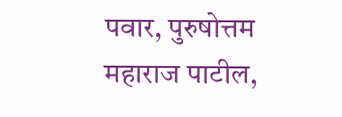पवार, पुरुषोत्तम महाराज पाटील,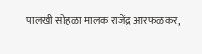पालखी सोहळा मालक राजेंद्र आरफळकर,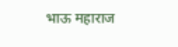भाऊ महाराज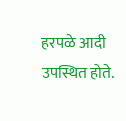हरपळे आदी उपस्थित होते.